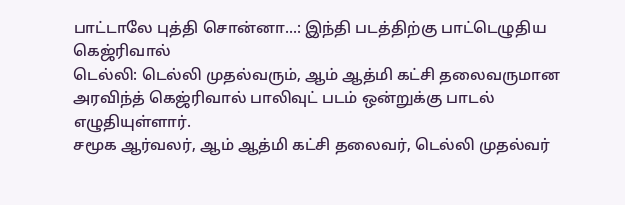பாட்டாலே புத்தி சொன்னா...: இந்தி படத்திற்கு பாட்டெழுதிய கெஜ்ரிவால்
டெல்லி: டெல்லி முதல்வரும், ஆம் ஆத்மி கட்சி தலைவருமான அரவிந்த் கெஜ்ரிவால் பாலிவுட் படம் ஒன்றுக்கு பாடல் எழுதியுள்ளார்.
சமூக ஆர்வலர், ஆம் ஆத்மி கட்சி தலைவர், டெல்லி முதல்வர்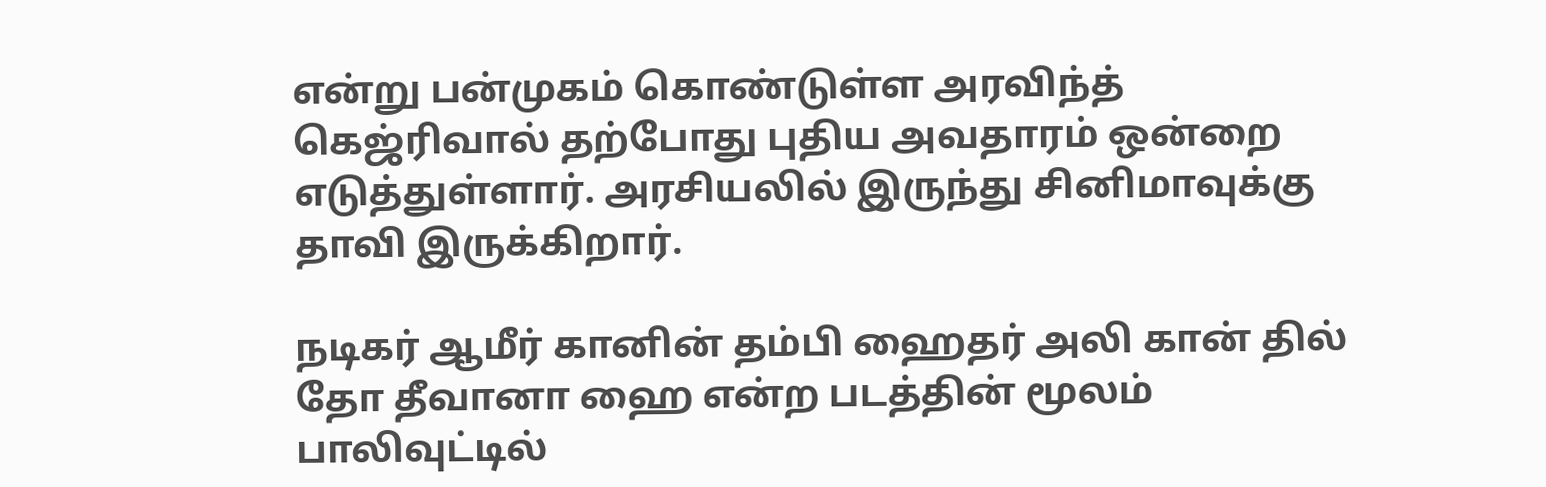என்று பன்முகம் கொண்டுள்ள அரவிந்த் கெஜ்ரிவால் தற்போது புதிய அவதாரம் ஒன்றை எடுத்துள்ளார். அரசியலில் இருந்து சினிமாவுக்கு தாவி இருக்கிறார்.

நடிகர் ஆமீர் கானின் தம்பி ஹைதர் அலி கான் தில் தோ தீவானா ஹை என்ற படத்தின் மூலம் பாலிவுட்டில்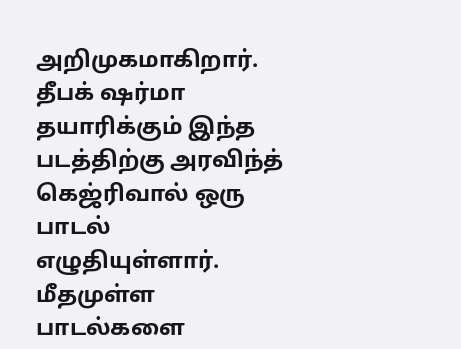அறிமுகமாகிறார். தீபக் ஷர்மா தயாரிக்கும் இந்த படத்திற்கு அரவிந்த் கெஜ்ரிவால் ஒரு பாடல் எழுதியுள்ளார்.
மீதமுள்ள பாடல்களை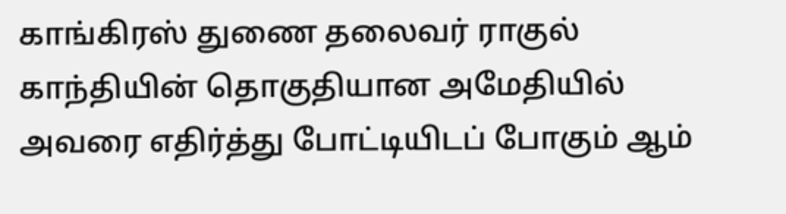காங்கிரஸ் துணை தலைவர் ராகுல் காந்தியின் தொகுதியான அமேதியில் அவரை எதிர்த்து போட்டியிடப் போகும் ஆம்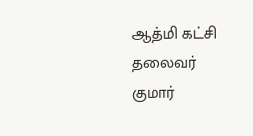ஆத்மி கட்சி தலைவர் குமார்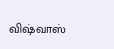விஷ்வாஸ்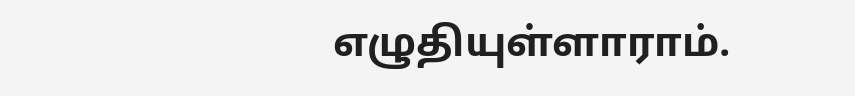எழுதியுள்ளாராம்.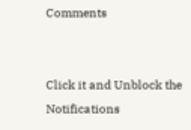Comments


Click it and Unblock the Notifications